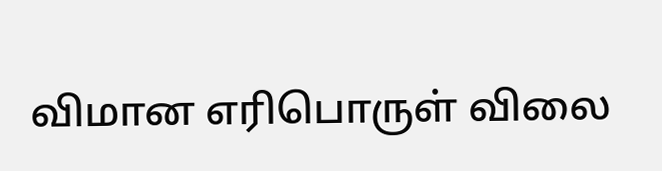விமான எரிபொருள் விலை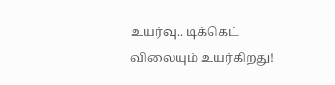உயர்வு.. டிக்கெட் விலையும் உயர்கிறது!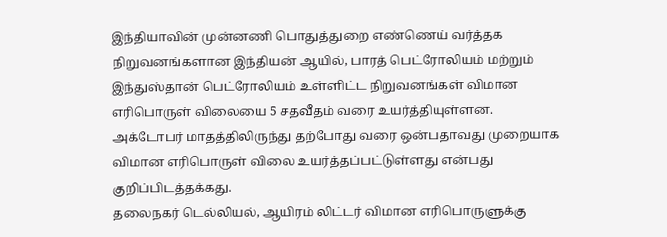இந்தியாவின் முன்னணி பொதுத்துறை எண்ணெய் வர்த்தக நிறுவனங்களான இந்தியன் ஆயில், பாரத் பெட்ரோலியம் மற்றும் இந்துஸ்தான் பெட்ரோலியம் உள்ளிட்ட நிறுவனங்கள் விமான எரிபொருள் விலையை 5 சதவீதம் வரை உயர்த்தியுள்ளன.
அக்டோபர் மாதத்திலிருந்து தற்போது வரை ஒன்பதாவது முறையாக விமான எரிபொருள் விலை உயர்த்தப்பட்டுள்ளது என்பது குறிப்பிடத்தக்கது.
தலைநகர் டெல்லியல், ஆயிரம் லிட்டர் விமான எரிபொருளுக்கு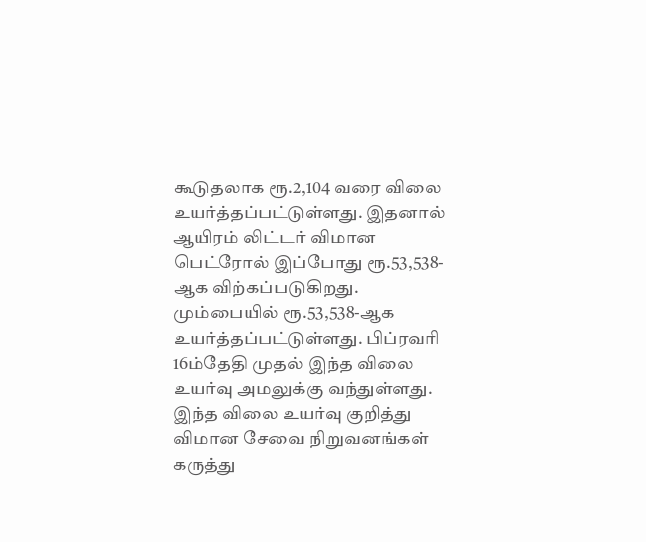கூடுதலாக ரூ.2,104 வரை விலை உயர்த்தப்பட்டுள்ளது. இதனால் ஆயிரம் லிட்டர் விமான பெட்ரோல் இப்போது ரூ.53,538-ஆக விற்கப்படுகிறது. மும்பையில் ரூ.53,538-ஆக உயர்த்தப்பட்டுள்ளது. பிப்ரவரி 16ம்தேதி முதல் இந்த விலை உயர்வு அமலுக்கு வந்துள்ளது.
இந்த விலை உயர்வு குறித்து விமான சேவை நிறுவனங்கள் கருத்து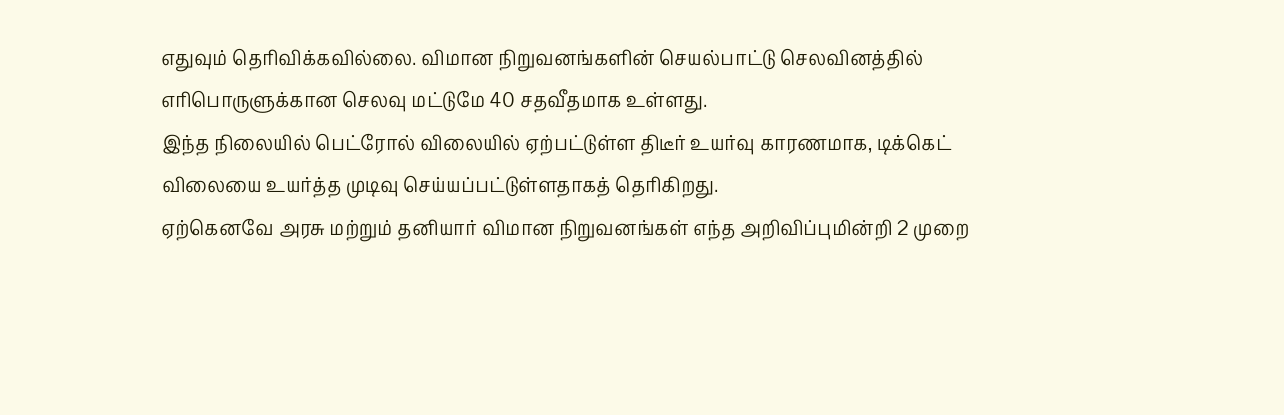எதுவும் தெரிவிக்கவில்லை. விமான நிறுவனங்களின் செயல்பாட்டு செலவினத்தில் எரிபொருளுக்கான செலவு மட்டுமே 40 சதவீதமாக உள்ளது.
இந்த நிலையில் பெட்ரோல் விலையில் ஏற்பட்டுள்ள திடீர் உயர்வு காரணமாக, டிக்கெட் விலையை உயர்த்த முடிவு செய்யப்பட்டுள்ளதாகத் தெரிகிறது.
ஏற்கெனவே அரசு மற்றும் தனியார் விமான நிறுவனங்கள் எந்த அறிவிப்புமின்றி 2 முறை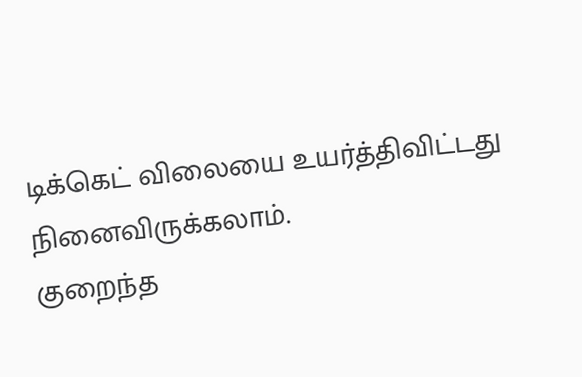டிக்கெட் விலையை உயர்த்திவிட்டது நினைவிருக்கலாம்.
குறைந்த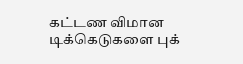கட்டண விமான டிக்கெடுகளை புக்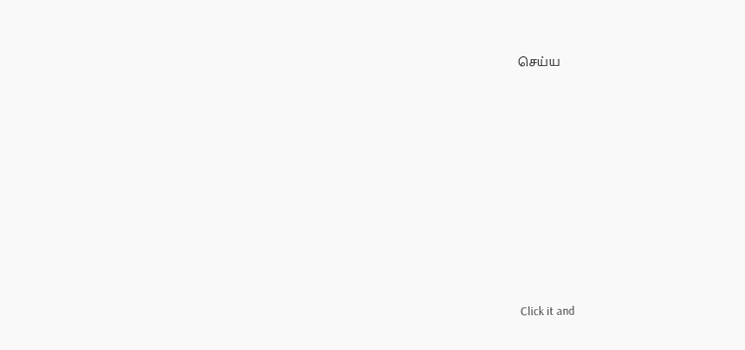செய்ய












Click it and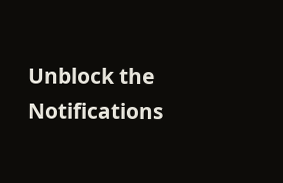Unblock the Notifications